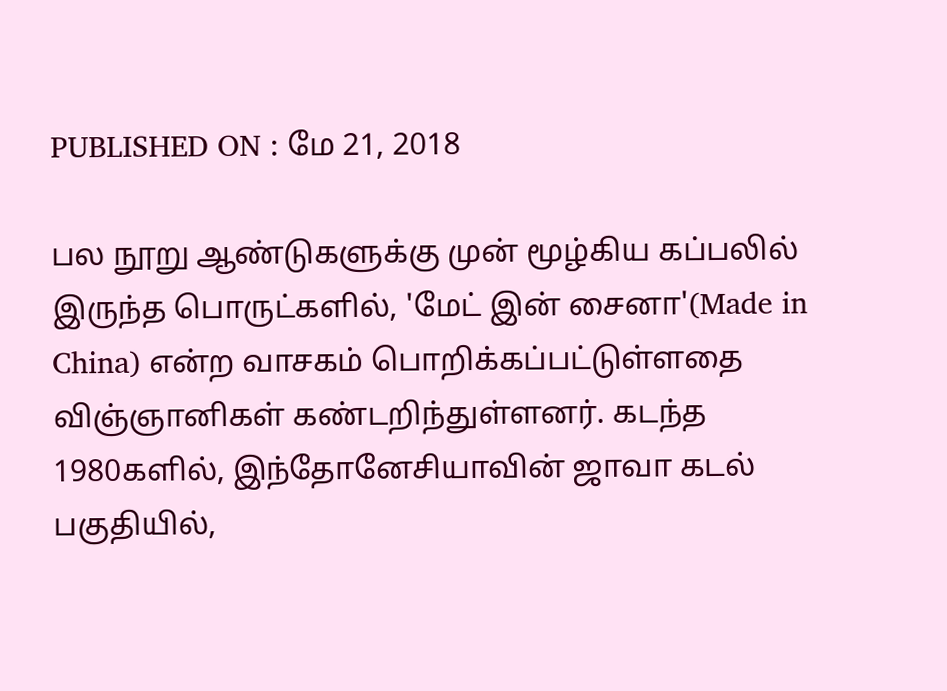PUBLISHED ON : மே 21, 2018

பல நூறு ஆண்டுகளுக்கு முன் மூழ்கிய கப்பலில் இருந்த பொருட்களில், 'மேட் இன் சைனா'(Made in China) என்ற வாசகம் பொறிக்கப்பட்டுள்ளதை விஞ்ஞானிகள் கண்டறிந்துள்ளனர். கடந்த 1980களில், இந்தோனேசியாவின் ஜாவா கடல் பகுதியில்,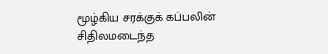மூழ்கிய சரக்குக் கப்பலின் சிதிலமடைந்த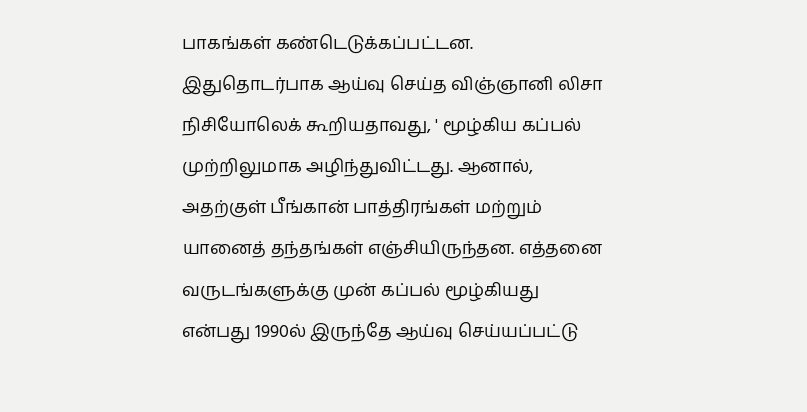பாகங்கள் கண்டெடுக்கப்பட்டன. இதுதொடர்பாக ஆய்வு செய்த விஞ்ஞானி லிசா நிசியோலெக் கூறியதாவது, ' மூழ்கிய கப்பல் முற்றிலுமாக அழிந்துவிட்டது. ஆனால், அதற்குள் பீங்கான் பாத்திரங்கள் மற்றும் யானைத் தந்தங்கள் எஞ்சியிருந்தன. எத்தனை வருடங்களுக்கு முன் கப்பல் மூழ்கியது என்பது 1990ல் இருந்தே ஆய்வு செய்யப்பட்டு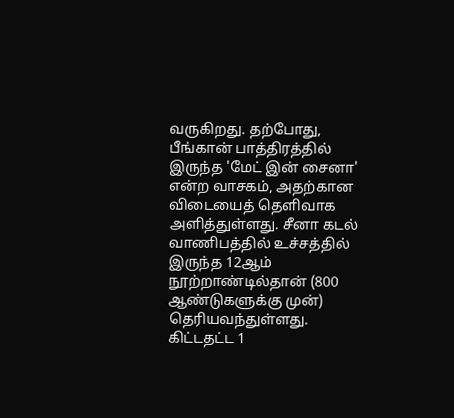வருகிறது. தற்போது, பீங்கான் பாத்திரத்தில் இருந்த 'மேட் இன் சைனா' என்ற வாசகம், அதற்கான விடையைத் தெளிவாக அளித்துள்ளது. சீனா கடல் வாணிபத்தில் உச்சத்தில் இருந்த 12ஆம் நூற்றாண்டில்தான் (800 ஆண்டுகளுக்கு முன்) தெரியவந்துள்ளது. கிட்டதட்ட 1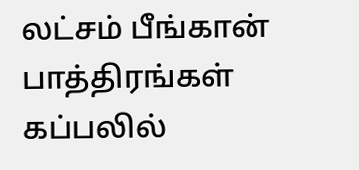லட்சம் பீங்கான் பாத்திரங்கள் கப்பலில்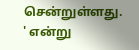சென்றுள்ளது. ' என்று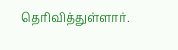தெரிவித்துள்ளார்.